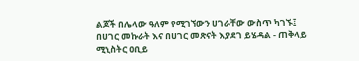ልጆች በሌላው ዓለም የሚገኘውን ሀገራቸው ውስጥ ካገኙ፤ በሀገር መኩራት እና በሀገር መጽናት እያደገ ይሄዳል - ጠቅላይ ሚኒስትር ዐቢይ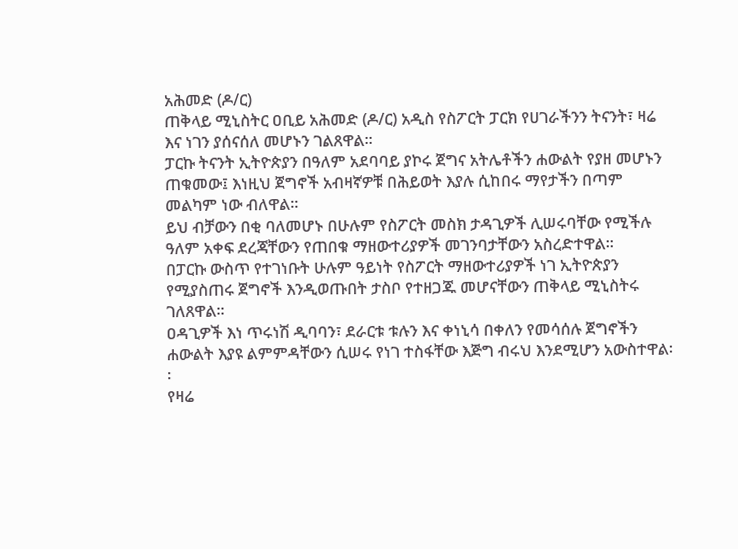አሕመድ (ዶ/ር)
ጠቅላይ ሚኒስትር ዐቢይ አሕመድ (ዶ/ር) አዲስ የስፖርት ፓርክ የሀገራችንን ትናንት፣ ዛሬ እና ነገን ያሰናሰለ መሆኑን ገልጸዋል፡፡
ፓርኩ ትናንት ኢትዮጵያን በዓለም አደባባይ ያኮሩ ጀግና አትሌቶችን ሐውልት የያዘ መሆኑን ጠቁመው፤ እነዚህ ጀግኖች አብዛኛዎቹ በሕይወት እያሉ ሲከበሩ ማየታችን በጣም መልካም ነው ብለዋል።
ይህ ብቻውን በቂ ባለመሆኑ በሁሉም የስፖርት መስክ ታዳጊዎች ሊሠሩባቸው የሚችሉ ዓለም አቀፍ ደረጃቸውን የጠበቁ ማዘውተሪያዎች መገንባታቸውን አስረድተዋል፡፡
በፓርኩ ውስጥ የተገነቡት ሁሉም ዓይነት የስፖርት ማዘውተሪያዎች ነገ ኢትዮጵያን የሚያስጠሩ ጀግኖች እንዲወጡበት ታስቦ የተዘጋጁ መሆናቸውን ጠቅላይ ሚኒስትሩ ገለጸዋል፡፡
ዐዳጊዎች እነ ጥሩነሽ ዲባባን፣ ደራርቱ ቱሉን እና ቀነኒሳ በቀለን የመሳሰሉ ጀግኖችን ሐውልት እያዩ ልምምዳቸውን ሲሠሩ የነገ ተስፋቸው እጅግ ብሩህ እንደሚሆን አውስተዋል፡፡
የዛሬ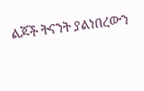ልጆች ትናንት ያልነበረውን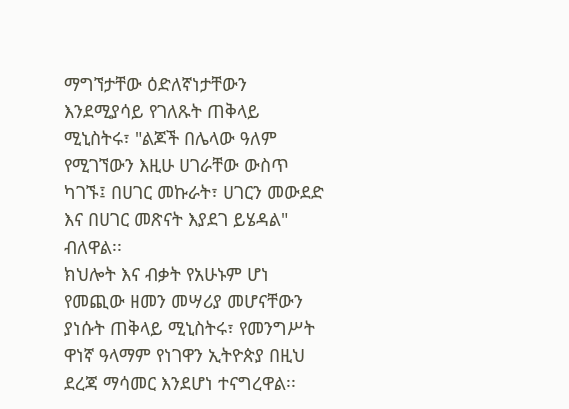ማግኘታቸው ዕድለኛነታቸውን እንደሚያሳይ የገለጹት ጠቅላይ ሚኒስትሩ፣ "ልጆች በሌላው ዓለም የሚገኘውን እዚሁ ሀገራቸው ውስጥ ካገኙ፤ በሀገር መኩራት፣ ሀገርን መውደድ እና በሀገር መጽናት እያደገ ይሄዳል" ብለዋል፡፡
ክህሎት እና ብቃት የአሁኑም ሆነ የመጪው ዘመን መሣሪያ መሆናቸውን ያነሱት ጠቅላይ ሚኒስትሩ፣ የመንግሥት ዋነኛ ዓላማም የነገዋን ኢትዮጵያ በዚህ ደረጃ ማሳመር እንደሆነ ተናግረዋል፡፡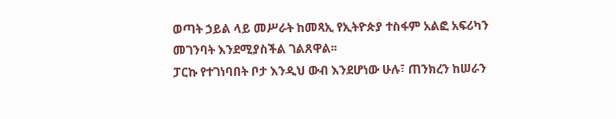ወጣት ኃይል ላይ መሥራት ከመጻኢ የኢትዮጵያ ተስፋም አልፎ አፍሪካን መገንባት እንደሚያስችል ገልጸዋል፡፡
ፓርኩ የተገነባበት ቦታ እንዲህ ውብ እንደሆነው ሁሉ፣ ጠንክረን ከሠራን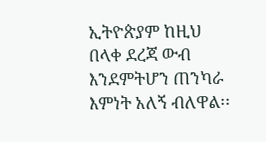ኢትዮጵያም ከዚህ በላቀ ደረጃ ውብ እንደምትሆን ጠንካራ እምነት አለኝ ብለዋል፡፡